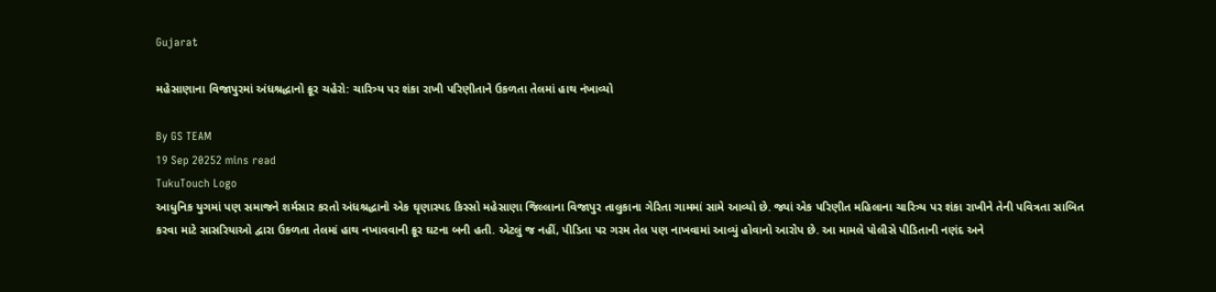Gujarat

મહેસાણાના વિજાપુરમાં અંધશ્રદ્ધાનો ક્રૂર ચહેરો: ચારિત્ર્ય પર શંકા રાખી પરિણીતાને ઉકળતા તેલમાં હાથ નંખાવ્યો

By GS TEAM
19 Sep 20252 mins read
TukuTouch Logo
આધુનિક યુગમાં પણ સમાજને શર્મસાર કરતો અંધશ્રદ્ધાનો એક ઘૃણાસ્પદ કિસ્સો મહેસાણા જિલ્લાના વિજાપુર તાલુકાના ગેરિતા ગામમાં સામે આવ્યો છે. જ્યાં એક પરિણીત મહિલાના ચારિત્ર્ય પર શંકા રાખીને તેની પવિત્રતા સાબિત કરવા માટે સાસરિયાઓ દ્વારા ઉકળતા તેલમાં હાથ નખાવવાની ક્રૂર ઘટના બની હતી. એટલું જ નહીં, પીડિતા પર ગરમ તેલ પણ નાખવામાં આવ્યું હોવાનો આરોપ છે. આ મામલે પોલીસે પીડિતાની નણંદ અને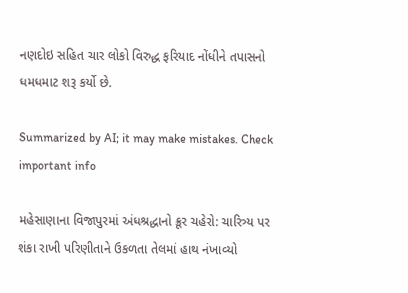નણદોઇ સહિત ચાર લોકો વિરુદ્ધ ફરિયાદ નોંધીને તપાસનો ધમધમાટ શરૂ કર્યો છે.

Summarized by AI; it may make mistakes. Check important info

મહેસાણાના વિજાપુરમાં અંધશ્રદ્ધાનો ક્રૂર ચહેરો: ચારિત્ર્ય પર શંકા રાખી પરિણીતાને ઉકળતા તેલમાં હાથ નંખાવ્યો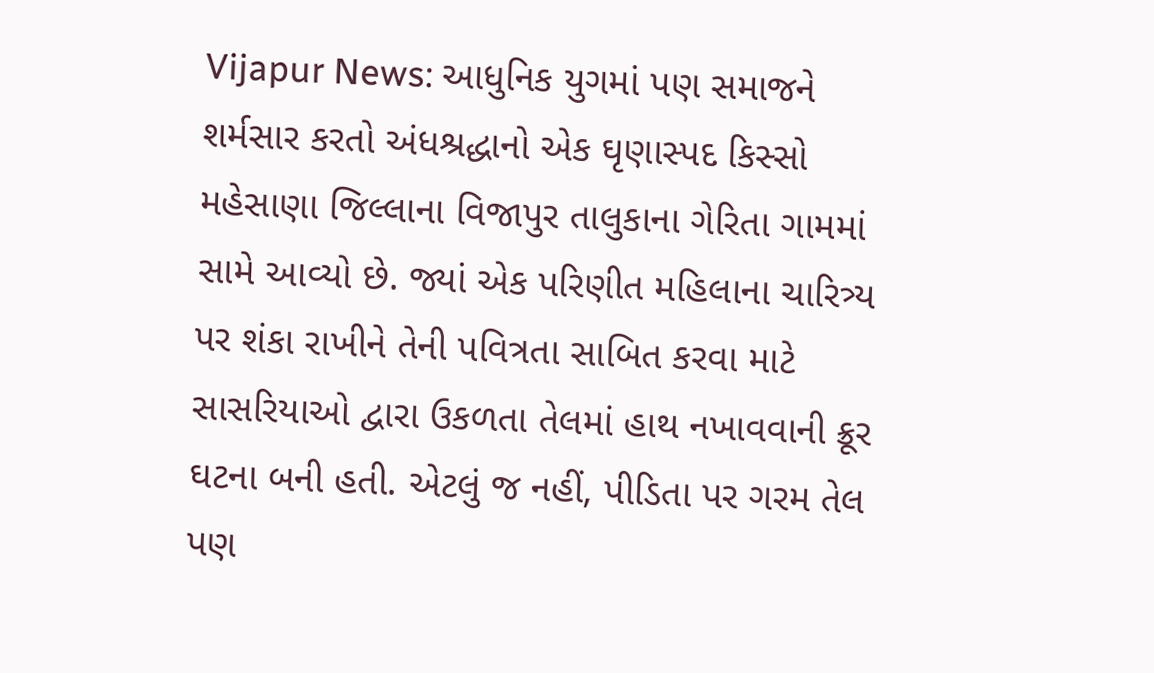Vijapur News: આધુનિક યુગમાં પણ સમાજને શર્મસાર કરતો અંધશ્રદ્ધાનો એક ઘૃણાસ્પદ કિસ્સો મહેસાણા જિલ્લાના વિજાપુર તાલુકાના ગેરિતા ગામમાં સામે આવ્યો છે. જ્યાં એક પરિણીત મહિલાના ચારિત્ર્ય પર શંકા રાખીને તેની પવિત્રતા સાબિત કરવા માટે સાસરિયાઓ દ્વારા ઉકળતા તેલમાં હાથ નખાવવાની ક્રૂર ઘટના બની હતી. એટલું જ નહીં, પીડિતા પર ગરમ તેલ પણ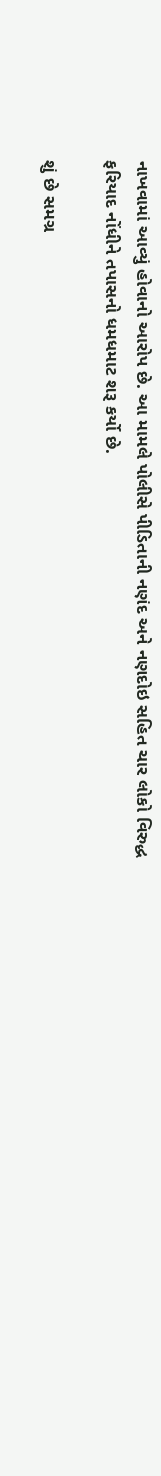નાખવામાં આવ્યું હોવાનો આરોપ છે. આ મામલે પોલીસે પીડિતાની નણંદ અને નણદોઇ સહિત ચાર લોકો વિરુદ્ધ ફરિયાદ નોંધીને તપાસનો ધમધમાટ શરૂ કર્યો છે.

શું છે સમગ્ર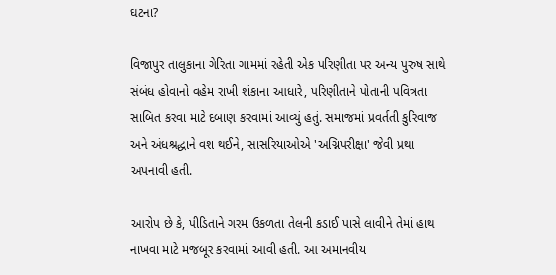ઘટના?

વિજાપુર તાલુકાના ગેરિતા ગામમાં રહેતી એક પરિણીતા પર અન્ય પુરુષ સાથે સંબંધ હોવાનો વહેમ રાખી શંકાના આધારે, પરિણીતાને પોતાની પવિત્રતા સાબિત કરવા માટે દબાણ કરવામાં આવ્યું હતું. સમાજમાં પ્રવર્તતી કુરિવાજ અને અંધશ્રદ્ધાને વશ થઈને, સાસરિયાઓએ 'અગ્નિપરીક્ષા' જેવી પ્રથા અપનાવી હતી.

આરોપ છે કે, પીડિતાને ગરમ ઉકળતા તેલની કડાઈ પાસે લાવીને તેમાં હાથ નાખવા માટે મજબૂર કરવામાં આવી હતી. આ અમાનવીય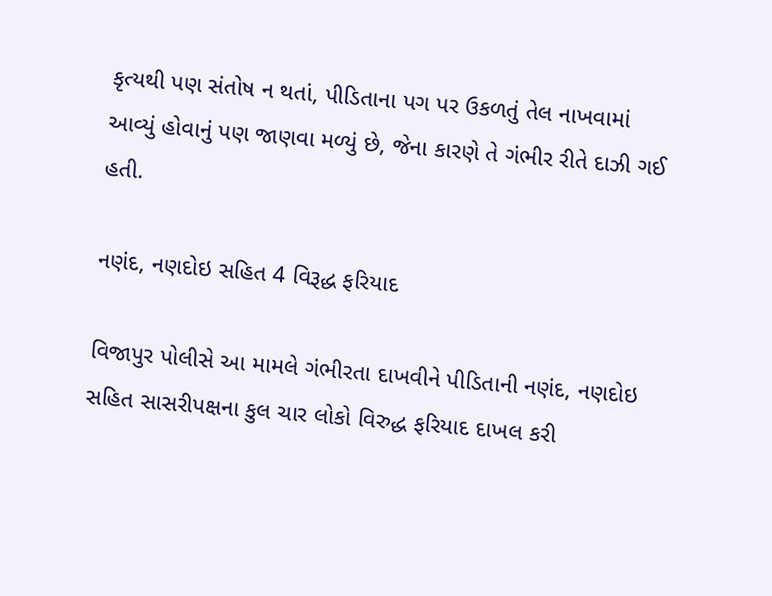કૃત્યથી પણ સંતોષ ન થતાં, પીડિતાના પગ પર ઉકળતું તેલ નાખવામાં આવ્યું હોવાનું પણ જાણવા મળ્યું છે, જેના કારણે તે ગંભીર રીતે દાઝી ગઈ હતી.

નણંદ, નણદોઇ સહિત 4 વિરૂદ્ધ ફરિયાદ

વિજાપુર પોલીસે આ મામલે ગંભીરતા દાખવીને પીડિતાની નણંદ, નણદોઇ સહિત સાસરીપક્ષના કુલ ચાર લોકો વિરુદ્ધ ફરિયાદ દાખલ કરી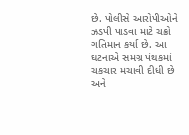છે. પોલીસે આરોપીઓને ઝડપી પાડવા માટે ચક્રો ગતિમાન કર્યા છે. આ ઘટનાએ સમગ્ર પંથકમાં ચકચાર મચાવી દીધી છે અને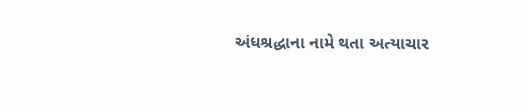અંધશ્રદ્ધાના નામે થતા અત્યાચાર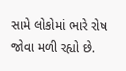સામે લોકોમાં ભારે રોષ જોવા મળી રહ્યો છે.